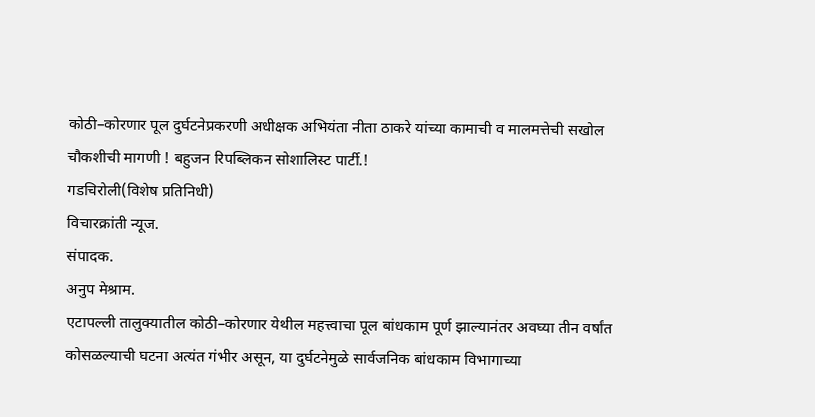कोठी–कोरणार पूल दुर्घटनेप्रकरणी अधीक्षक अभियंता नीता ठाकरे यांच्या कामाची व मालमत्तेची सखोल चौकशीची मागणी ! बहुजन रिपब्लिकन सोशालिस्ट पार्टी.!
गडचिरोली(विशेष प्रतिनिधी)
विचारक्रांती न्यूज.
संपादक.
अनुप मेश्राम.
एटापल्ली तालुक्यातील कोठी–कोरणार येथील महत्त्वाचा पूल बांधकाम पूर्ण झाल्यानंतर अवघ्या तीन वर्षांत कोसळल्याची घटना अत्यंत गंभीर असून, या दुर्घटनेमुळे सार्वजनिक बांधकाम विभागाच्या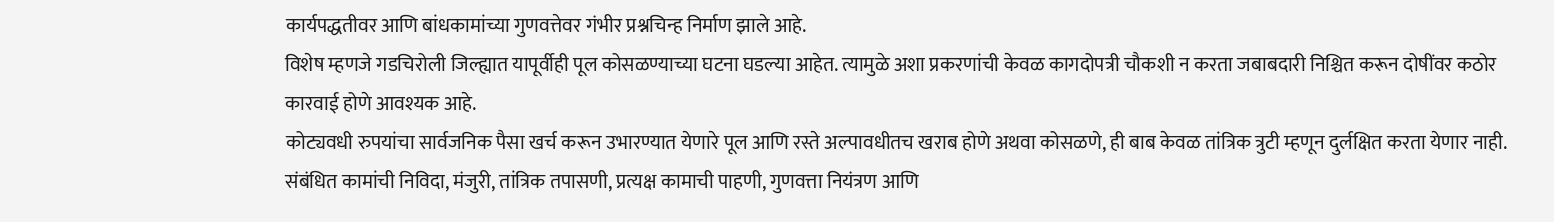कार्यपद्धतीवर आणि बांधकामांच्या गुणवत्तेवर गंभीर प्रश्नचिन्ह निर्माण झाले आहे.
विशेष म्हणजे गडचिरोली जिल्ह्यात यापूर्वीही पूल कोसळण्याच्या घटना घडल्या आहेत. त्यामुळे अशा प्रकरणांची केवळ कागदोपत्री चौकशी न करता जबाबदारी निश्चित करून दोषींवर कठोर कारवाई होणे आवश्यक आहे.
कोट्यवधी रुपयांचा सार्वजनिक पैसा खर्च करून उभारण्यात येणारे पूल आणि रस्ते अल्पावधीतच खराब होणे अथवा कोसळणे, ही बाब केवळ तांत्रिक त्रुटी म्हणून दुर्लक्षित करता येणार नाही. संबंधित कामांची निविदा, मंजुरी, तांत्रिक तपासणी, प्रत्यक्ष कामाची पाहणी, गुणवत्ता नियंत्रण आणि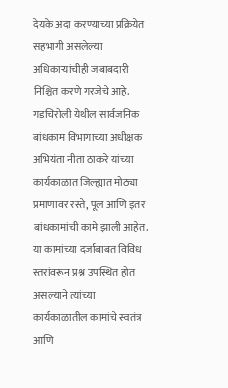देयके अदा करण्याच्या प्रक्रियेत सहभागी असलेल्या अधिकाऱ्यांचीही जबाबदारी निश्चित करणे गरजेचे आहे.
गडचिरोली येथील सार्वजनिक बांधकाम विभागाच्या अधीक्षक अभियंता नीता ठाकरे यांच्या कार्यकाळात जिल्ह्यात मोठ्या प्रमाणावर रस्ते, पूल आणि इतर बांधकामांची कामे झाली आहेत. या कामांच्या दर्जाबाबत विविध स्तरांवरून प्रश्न उपस्थित होत असल्याने त्यांच्या कार्यकाळातील कामांचे स्वतंत्र आणि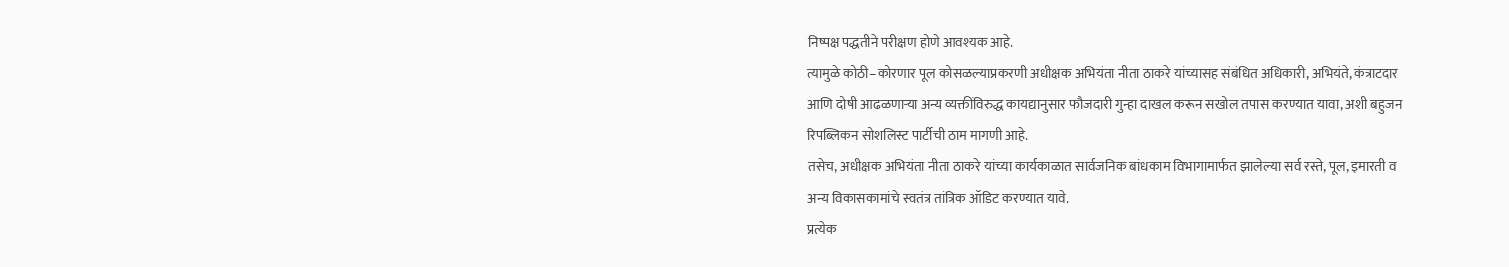निष्पक्ष पद्धतीने परीक्षण होणे आवश्यक आहे.
त्यामुळे कोठी–कोरणार पूल कोसळल्याप्रकरणी अधीक्षक अभियंता नीता ठाकरे यांच्यासह संबंधित अधिकारी, अभियंते, कंत्राटदार आणि दोषी आढळणाऱ्या अन्य व्यक्तींविरुद्ध कायद्यानुसार फौजदारी गुन्हा दाखल करून सखोल तपास करण्यात यावा, अशी बहुजन रिपब्लिकन सोशलिस्ट पार्टीची ठाम मागणी आहे.
तसेच, अधीक्षक अभियंता नीता ठाकरे यांच्या कार्यकाळात सार्वजनिक बांधकाम विभागामार्फत झालेल्या सर्व रस्ते, पूल, इमारती व अन्य विकासकामांचे स्वतंत्र तांत्रिक ऑडिट करण्यात यावे.
प्रत्येक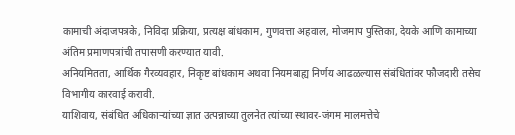कामाची अंदाजपत्रके, निविदा प्रक्रिया, प्रत्यक्ष बांधकाम, गुणवत्ता अहवाल, मोजमाप पुस्तिका, देयके आणि कामाच्या अंतिम प्रमाणपत्रांची तपासणी करण्यात यावी.
अनियमितता, आर्थिक गैरव्यवहार, निकृष्ट बांधकाम अथवा नियमबाह्य निर्णय आढळल्यास संबंधितांवर फौजदारी तसेच विभागीय कारवाई करावी.
याशिवाय, संबंधित अधिकाऱ्यांच्या ज्ञात उत्पन्नाच्या तुलनेत त्यांच्या स्थावर-जंगम मालमत्तेचे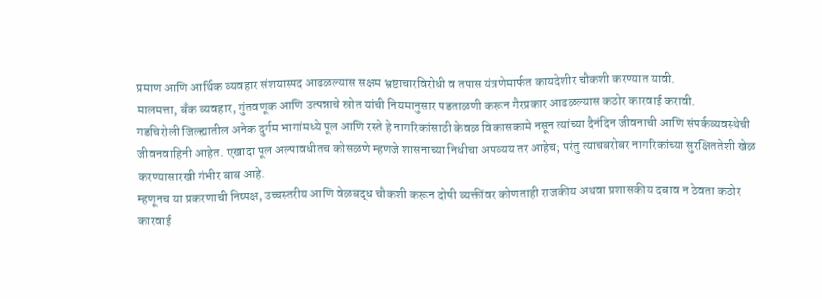प्रमाण आणि आर्थिक व्यवहार संशयास्पद आढळल्यास सक्षम भ्रष्टाचारविरोधी व तपास यंत्रणेमार्फत कायदेशीर चौकशी करण्यात यावी.
मालमत्ता, बँक व्यवहार, गुंतवणूक आणि उत्पन्नाचे स्रोत यांची नियमानुसार पडताळणी करून गैरप्रकार आढळल्यास कठोर कारवाई करावी.
गडचिरोली जिल्ह्यातील अनेक दुर्गम भागांमध्ये पूल आणि रस्ते हे नागरिकांसाठी केवळ विकासकामे नसून त्यांच्या दैनंदिन जीवनाची आणि संपर्कव्यवस्थेची जीवनवाहिनी आहेत. एखादा पूल अल्पावधीतच कोसळणे म्हणजे शासनाच्या निधीचा अपव्यय तर आहेच; परंतु त्याचबरोबर नागरिकांच्या सुरक्षिततेशी खेळ करण्यासारखी गंभीर बाब आहे.
म्हणूनच या प्रकरणाची निष्पक्ष, उच्चस्तरीय आणि वेळबद्ध चौकशी करून दोषी व्यक्तींवर कोणताही राजकीय अथवा प्रशासकीय दबाव न ठेवता कठोर कारवाई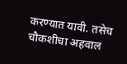करण्यात यावी. तसेच चौकशीचा अहवाल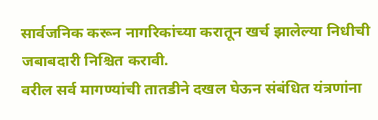सार्वजनिक करून नागरिकांच्या करातून खर्च झालेल्या निधीची जबाबदारी निश्चित करावी.
वरील सर्व मागण्यांची तातडीने दखल घेऊन संबंधित यंत्रणांना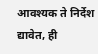आवश्यक ते निर्देश द्यावेत, ही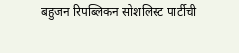बहुजन रिपब्लिकन सोशलिस्ट पार्टीची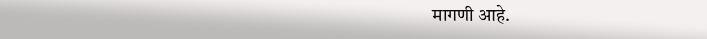मागणी आहे.